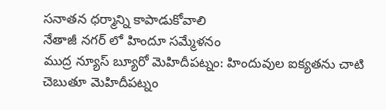సనాతన ధర్మాన్ని కాపాడుకోవాలి
నేతాజీ నగర్ లో హిందూ సమ్మేళనం
ముద్ర న్యూస్ బ్యూరో మెహిదీపట్నం: హిందువుల ఐక్యతను చాటి చెబుతూ మెహిదీపట్నం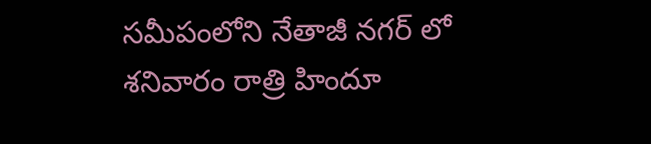సమీపంలోని నేతాజీ నగర్ లో శనివారం రాత్రి హిందూ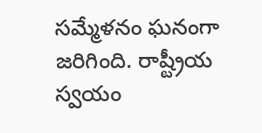సమ్మేళనం ఘనంగా జరిగింది. రాష్ట్రీయ స్వయం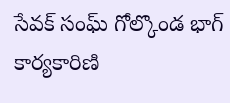సేవక్ సంఘ్ గోల్కొండ భాగ్ కార్యకారిణి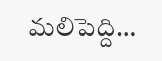మలిపెద్ది…